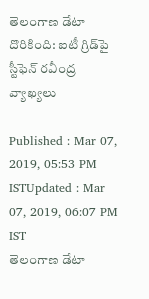తెలంగాణ డేటా దొరికింది: ఐటీ గ్రిడ్‌పై స్టీఫెన్ రవీంద్ర వ్యాఖ్యలు

Published : Mar 07, 2019, 05:53 PM ISTUpdated : Mar 07, 2019, 06:07 PM IST
తెలంగాణ డేటా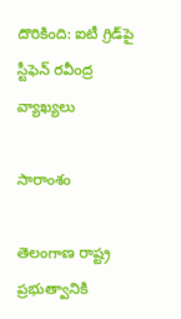దొరికింది: ఐటీ గ్రిడ్‌పై స్టీఫెన్ రవీంద్ర వ్యాఖ్యలు

సారాంశం

తెలంగాణ రాష్ట్ర ప్రభుత్వానికి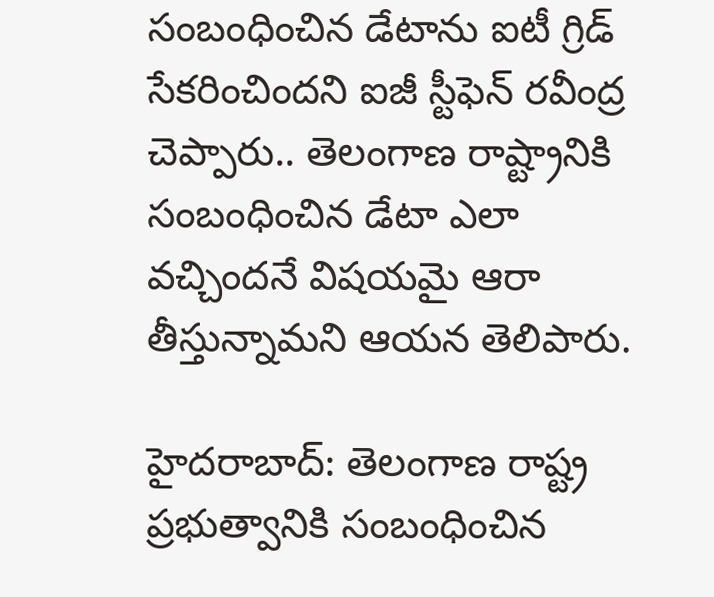సంబంధించిన డేటాను ఐటీ గ్రిడ్ సేకరించిందని ఐజీ స్టీఫెన్ రవీంద్ర చెప్పారు.. తెలంగాణ రాష్ట్రానికి సంబంధించిన డేటా ఎలా వచ్చిందనే విషయమై ఆరా తీస్తున్నామని ఆయన తెలిపారు.

హైదరాబాద్: తెలంగాణ రాష్ట్ర ప్రభుత్వానికి సంబంధించిన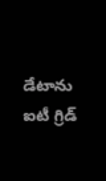డేటాను ఐటీ గ్రిడ్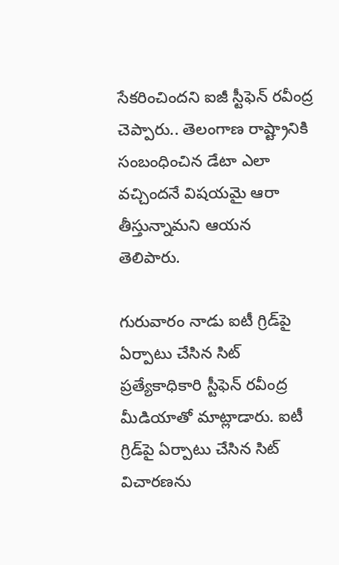సేకరించిందని ఐజీ స్టీఫెన్ రవీంద్ర చెప్పారు.. తెలంగాణ రాష్ట్రానికి సంబంధించిన డేటా ఎలా వచ్చిందనే విషయమై ఆరా తీస్తున్నామని ఆయన తెలిపారు.

గురువారం నాడు ఐటీ గ్రిడ్‌పై ఏర్పాటు చేసిన సిట్ ప్రత్యేకాధికారి స్టీఫెన్ రవీంద్ర మీడియాతో మాట్లాడారు. ఐటీ గ్రిడ్‌పై ఏర్పాటు చేసిన సిట్ విచారణను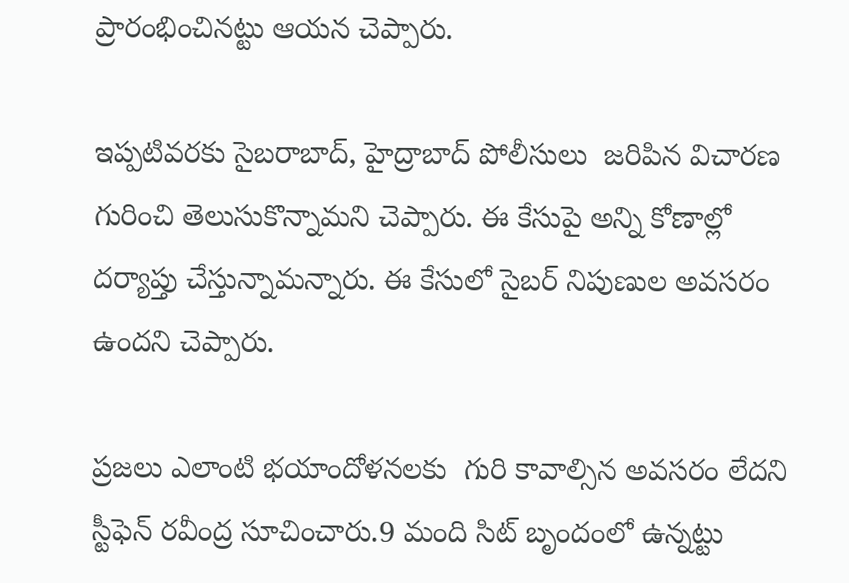ప్రారంభించినట్టు ఆయన చెప్పారు.

ఇప్పటివరకు సైబరాబాద్, హైద్రాబాద్ పోలీసులు  జరిపిన విచారణ గురించి తెలుసుకొన్నామని చెప్పారు. ఈ కేసుపై అన్ని కోణాల్లో దర్యాప్తు చేస్తున్నామన్నారు. ఈ కేసులో సైబర్ నిపుణుల అవసరం ఉందని చెప్పారు.

ప్రజలు ఎలాంటి భయాందోళనలకు  గురి కావాల్సిన అవసరం లేదని స్టీఫెన్ రవీంద్ర సూచించారు.9 మంది సిట్‌ బృందంలో ఉన్నట్టు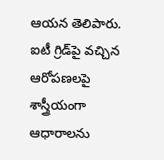ఆయన తెలిపారు.  ఐటీ గ్రిడ్‌పై వచ్చిన ఆరోపణలపై శాస్త్రీయంగా ఆధారాలను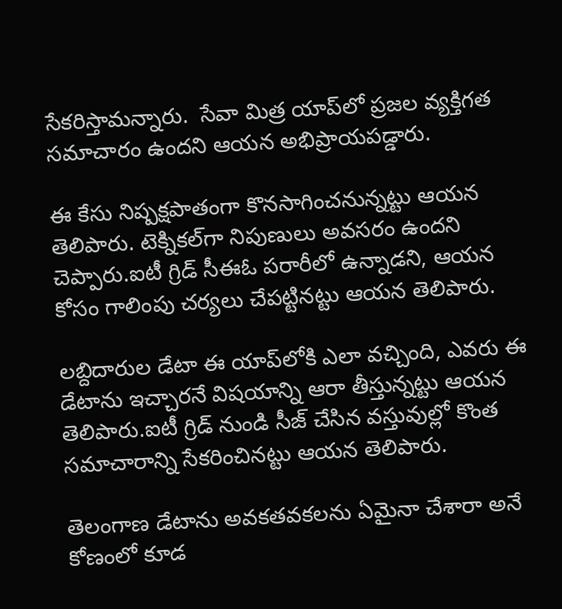సేకరిస్తామన్నారు.  సేవా మిత్ర యాప్‌లో ప్రజల వ్యక్తిగత సమాచారం ఉందని ఆయన అభిప్రాయపడ్డారు.

ఈ కేసు నిష్పక్షపాతంగా కొనసాగించనున్నట్టు ఆయన తెలిపారు. టెక్నికల్‌గా నిపుణులు అవసరం ఉందని చెప్పారు.ఐటీ గ్రిడ్ సీఈఓ పరారీలో ఉన్నాడని, ఆయన కోసం గాలింపు చర్యలు చేపట్టినట్టు ఆయన తెలిపారు.

లబ్దిదారుల డేటా ఈ యాప్‌లోకి ఎలా వచ్చింది, ఎవరు ఈ డేటాను ఇచ్చారనే విషయాన్ని ఆరా తీస్తున్నట్టు ఆయన తెలిపారు.ఐటీ గ్రిడ్ నుండి సీజ్‌ చేసిన వస్తువుల్లో కొంత సమాచారాన్ని సేకరించినట్టు ఆయన తెలిపారు.

తెలంగాణ డేటాను అవకతవకలను ఏమైనా చేశారా అనే కోణంలో కూడ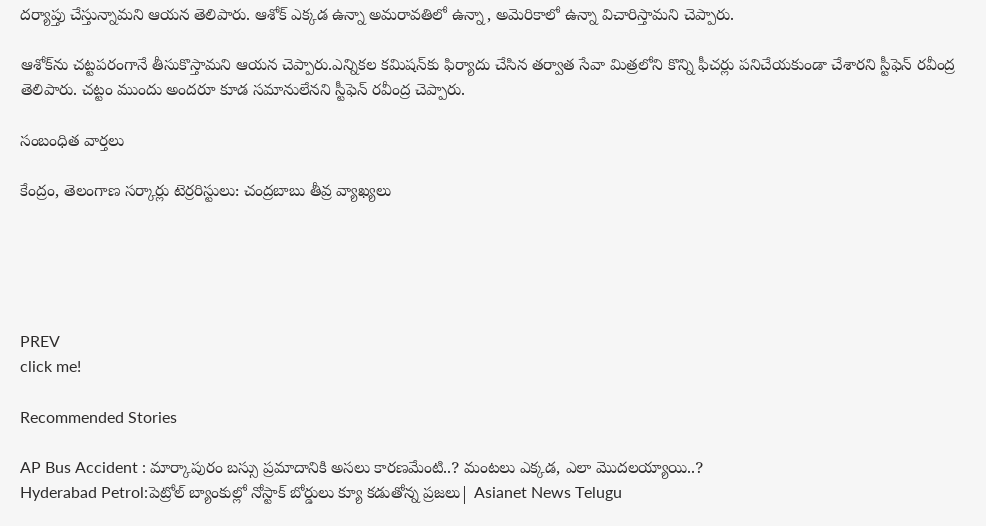దర్యాప్తు చేస్తున్నామని ఆయన తెలిపారు. ఆశోక్ ఎక్కడ ఉన్నా అమరావతిలో ఉన్నా, అమెరికాలో ఉన్నా విచారిస్తామని చెప్పారు.

ఆశోక్‌ను చట్టపరంగానే తీసుకొస్తామని ఆయన చెప్పారు.ఎన్నికల కమిషన్‌కు ఫిర్యాదు చేసిన తర్వాత సేవా మిత్రలోని కొన్ని ఫీచర్లు పనిచేయకుండా చేశారని స్టీఫెన్ రవీంద్ర తెలిపారు. చట్టం ముందు అందరూ కూడ సమానులేనని స్టీఫెన్ రవీంద్ర చెప్పారు.

సంబంధిత వార్తలు

కేంద్రం, తెలంగాణ సర్కార్లు టెర్రరిస్టులు: చంద్రబాబు తీవ్ర వ్యాఖ్యలు





PREV
click me!

Recommended Stories

AP Bus Accident : మార్కాపురం బస్సు ప్రమాదానికి అసలు కారణమేంటి..? మంటలు ఎక్కడ, ఎలా మొదలయ్యాయి..?
Hyderabad Petrol:పెట్రోల్ బ్యాంకుల్లో నోస్టాక్ బోర్డులు క్యూ క‌డుతోన్న ప్ర‌జ‌లు| Asianet News Telugu